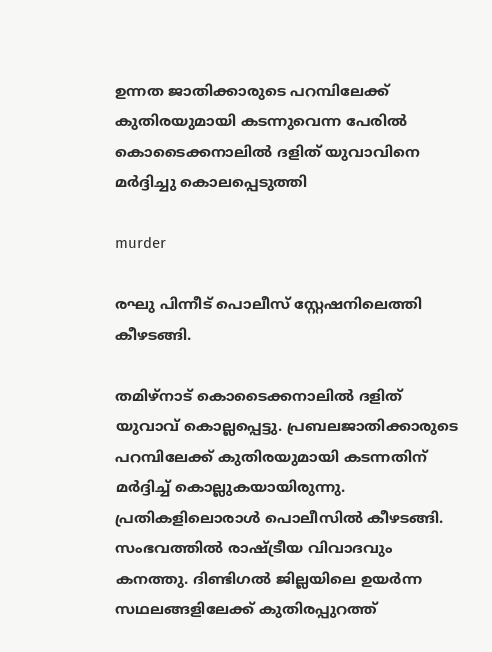ഉന്നത ജാതിക്കാരുടെ പറമ്പിലേക്ക് കുതിരയുമായി കടന്നുവെന്ന പേരില്‍ കൊടൈക്കനാലില്‍ ദളിത് യുവാവിനെ മര്‍ദ്ദിച്ചു കൊലപ്പെടുത്തി

murder

രഘു പിന്നീട് പൊലീസ് സ്റ്റേഷനിലെത്തി കീഴടങ്ങി.

തമിഴ്‌നാട് കൊടൈക്കനാലില്‍ ദളിത് യുവാവ് കൊല്ലപ്പെട്ടു. പ്രബലജാതിക്കാരുടെ പറമ്പിലേക്ക് കുതിരയുമായി കടന്നതിന് മര്‍ദ്ദിച്ച് കൊല്ലുകയായിരുന്നു. പ്രതികളിലൊരാള്‍ പൊലീസില്‍ കീഴടങ്ങി. സംഭവത്തില്‍ രാഷ്ട്രീയ വിവാദവും കനത്തു. ദിണ്ടിഗല്‍ ജില്ലയിലെ ഉയര്‍ന്ന സഥലങ്ങളിലേക്ക് കുതിരപ്പുറത്ത്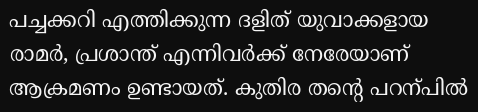പച്ചക്കറി എത്തിക്കുന്ന ദളിത് യുവാക്കളായ രാമര്‍, പ്രശാന്ത് എന്നിവര്‍ക്ക് നേരേയാണ് ആക്രമണം ഉണ്ടായത്. കുതിര തന്റെ പറന്പില്‍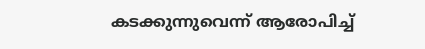കടക്കുന്നുവെന്ന് ആരോപിച്ച്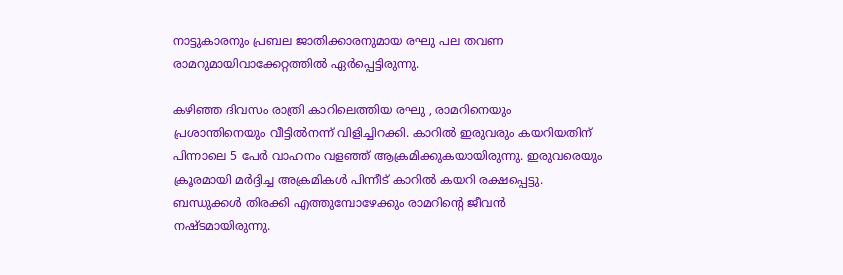നാട്ടുകാരനും പ്രബല ജാതിക്കാരനുമായ രഘു പല തവണ രാമറുമായിവാക്കേറ്റത്തില്‍ ഏര്‍പ്പെട്ടിരുന്നു.

കഴിഞ്ഞ ദിവസം രാത്രി കാറിലെത്തിയ രഘു , രാമറിനെയും പ്രശാന്തിനെയും വീട്ടില്‍നന്ന് വിളിച്ചിറക്കി. കാറില്‍ ഇരുവരും കയറിയതിന് പിന്നാലെ 5 പേര്‍ വാഹനം വളഞ്ഞ് ആക്രമിക്കുകയായിരുന്നു. ഇരുവരെയും ക്രൂരമായി മര്‍ദ്ദിച്ച അക്രമികള്‍ പിന്നീട് കാറില്‍ കയറി രക്ഷപ്പെട്ടു. ബന്ധുക്കള്‍ തിരക്കി എത്തുമ്പോഴേക്കും രാമറിന്റെ ജീവന്‍ നഷ്ടമായിരുന്നു.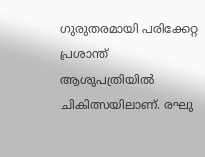ഗുരുതരമായി പരിക്കേറ്റ പ്രശാന്ത് ആശുപത്രിയില്‍ ചികിത്സയിലാണ്. രഘു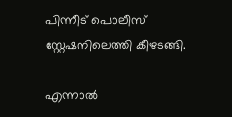പിന്നീട് പൊലീസ് സ്റ്റേഷനിലെത്തി കീഴടങ്ങി.

എന്നാല്‍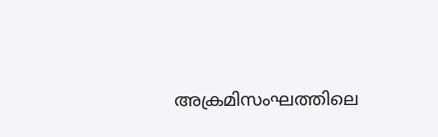അക്രമിസംഘത്തിലെ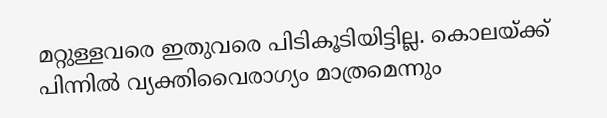മറ്റുള്ളവരെ ഇതുവരെ പിടികൂടിയിട്ടില്ല. കൊലയ്ക്ക് പിന്നില്‍ വ്യക്തിവൈരാഗ്യം മാത്രമെന്നും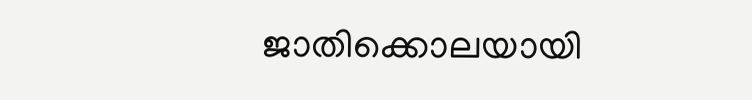ജാതിക്കൊലയായി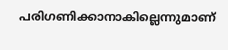പരിഗണിക്കാനാകില്ലെന്നുമാണ്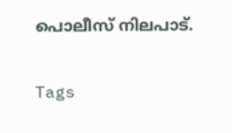പൊലീസ് നിലപാട്.

Tags